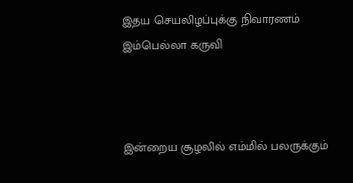இதய செயலிழப்புக்கு நிவாரணம் இம்பெல்லா கருவி



இன்றைய சூழலில் எம்மில் பலருக்கும்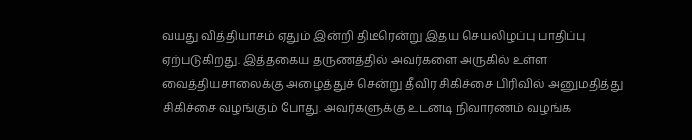வயது வித்தியாசம் ஏதும் இன்றி திடீரென்று இதய செயலிழப்பு பாதிப்பு ஏற்படுகிறது. இத்தகைய தருணத்தில் அவர்களை அருகில் உள்ள வைத்தியசாலைக்கு அழைத்துச் சென்று தீவிர சிகிச்சை பிரிவில் அனுமதித்து சிகிச்சை வழங்கும் போது. அவர்களுக்கு உடனடி நிவாரணம் வழங்க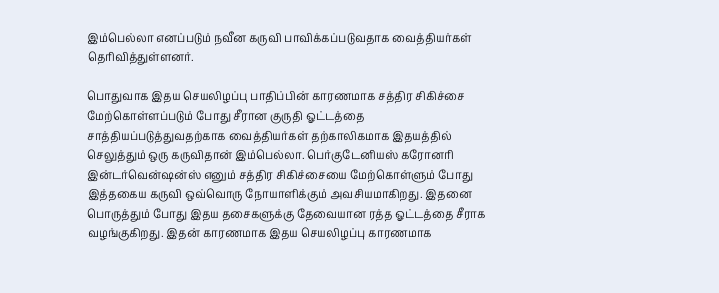இம்பெல்லா எனப்படும் நவீன கருவி பாவிக்கப்படுவதாக வைத்தியர்கள் தெரிவித்துள்ளனர்.

பொதுவாக இதய செயலிழப்பு பாதிப்பின் காரணமாக சத்திர சிகிச்சை மேற்கொள்ளப்படும் போது சீரான குருதி ஓட்டத்தை சாத்தியப்படுத்துவதற்காக வைத்தியர்கள் தற்காலிகமாக இதயத்தில் செலுத்தும் ஒரு கருவிதான் இம்பெல்லா. பெர்குடேனியஸ் கரோனரி இன்டர்வென்ஷன்ஸ் எனும் சத்திர சிகிச்சையை மேற்கொள்ளும் போது இத்தகைய கருவி ஒவ்வொரு நோயாளிக்கும் அவசியமாகிறது. இதனை பொருத்தும் போது இதய தசைகளுக்கு தேவையான ரத்த ஓட்டத்தை சீராக வழங்குகிறது. இதன் காரணமாக இதய செயலிழப்பு காரணமாக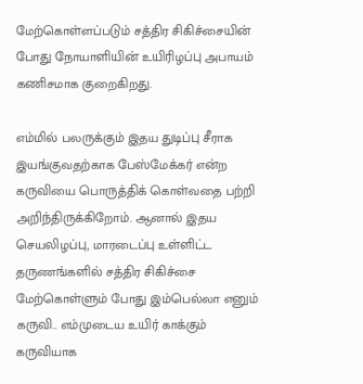மேற்கொள்ளப்படும் சத்திர சிகிச்சையின் போது நோயாளியின் உயிரிழப்பு அபாயம் கணிசமாக குறைகிறது.

எம்மில் பலருக்கும் இதய துடிப்பு சீராக இயங்குவதற்காக பேஸ்மேக்கர் என்ற கருவியை பொருத்திக் கொள்வதை பற்றி அறிந்திருக்கிறோம். ஆனால் இதய செயலிழப்பு, மாரடைப்பு உள்ளிட்ட தருணங்களில் சத்திர சிகிச்சை மேற்கொள்ளும் போது இம்பெல்லா எனும் கருவி.. எம்முடைய உயிர் காக்கும் கருவியாக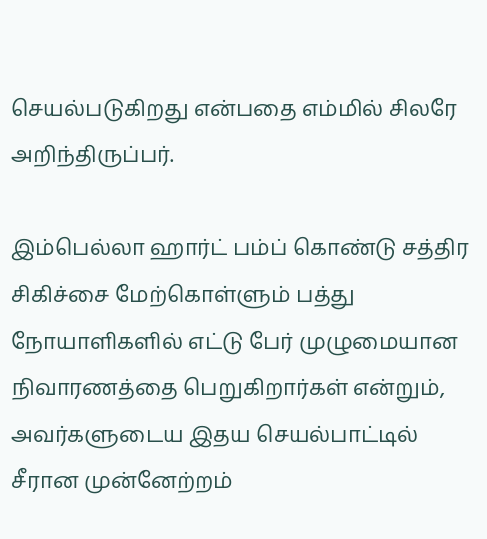செயல்படுகிறது என்பதை எம்மில் சிலரே அறிந்திருப்பர்.

இம்பெல்லா ஹார்ட் பம்ப் கொண்டு சத்திர சிகிச்சை மேற்கொள்ளும் பத்து நோயாளிகளில் எட்டு பேர் முழுமையான நிவாரணத்தை பெறுகிறார்கள் என்றும், அவர்களுடைய இதய செயல்பாட்டில் சீரான முன்னேற்றம்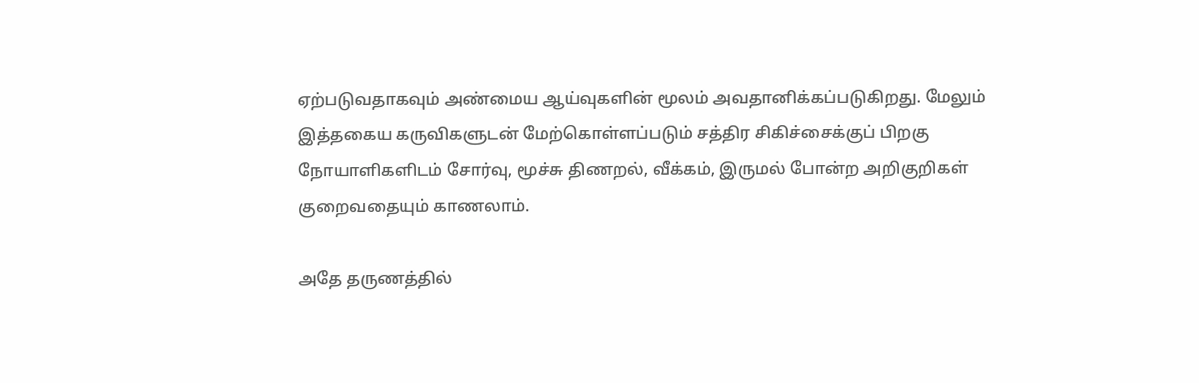ஏற்படுவதாகவும் அண்மைய ஆய்வுகளின் மூலம் அவதானிக்கப்படுகிறது. மேலும் இத்தகைய கருவிகளுடன் மேற்கொள்ளப்படும் சத்திர சிகிச்சைக்குப் பிறகு நோயாளிகளிடம் சோர்வு, மூச்சு திணறல், வீக்கம், இருமல் போன்ற அறிகுறிகள் குறைவதையும் காணலாம்.

அதே தருணத்தில்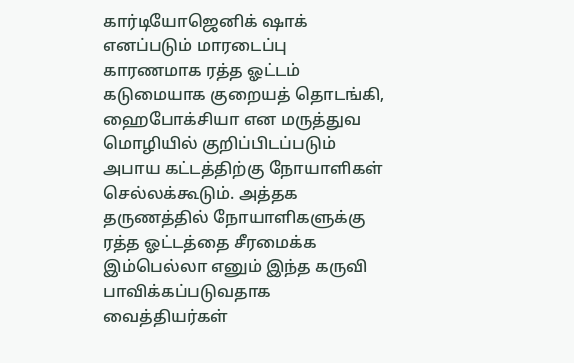கார்டியோஜெனிக் ஷாக் எனப்படும் மாரடைப்பு காரணமாக ரத்த ஓட்டம் கடுமையாக குறையத் தொடங்கி, ஹைபோக்சியா என மருத்துவ மொழியில் குறிப்பிடப்படும் அபாய கட்டத்திற்கு நோயாளிகள் செல்லக்கூடும். அத்தக தருணத்தில் நோயாளிகளுக்கு ரத்த ஓட்டத்தை சீரமைக்க இம்பெல்லா எனும் இந்த கருவி பாவிக்கப்படுவதாக வைத்தியர்கள்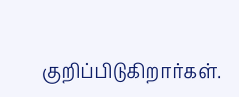குறிப்பிடுகிறார்கள்.